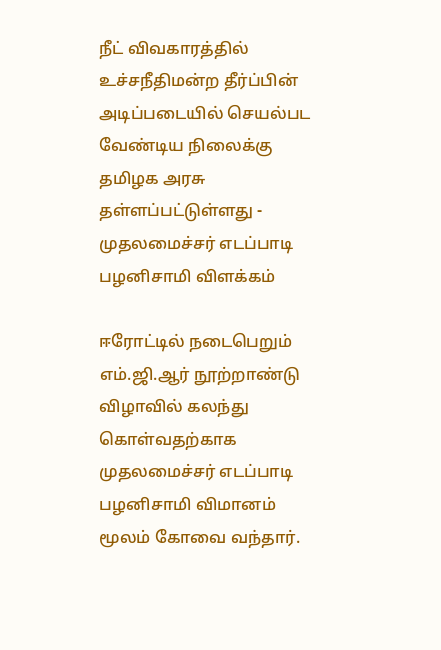நீட் விவகாரத்தில் உச்சநீதிமன்ற தீர்ப்பின் அடிப்படையில் செயல்பட வேண்டிய நிலைக்கு தமிழக அரசு தள்ளப்பட்டுள்ளது - முதலமைச்சர் எடப்பாடி பழனிசாமி விளக்கம்

ஈரோட்டில் நடைபெறும் எம்.ஜி.ஆர் நூற்றாண்டு விழாவில் கலந்து கொள்வதற்காக முதலமைச்சர் எடப்பாடி பழனிசாமி விமானம் மூலம் கோவை வந்தார்.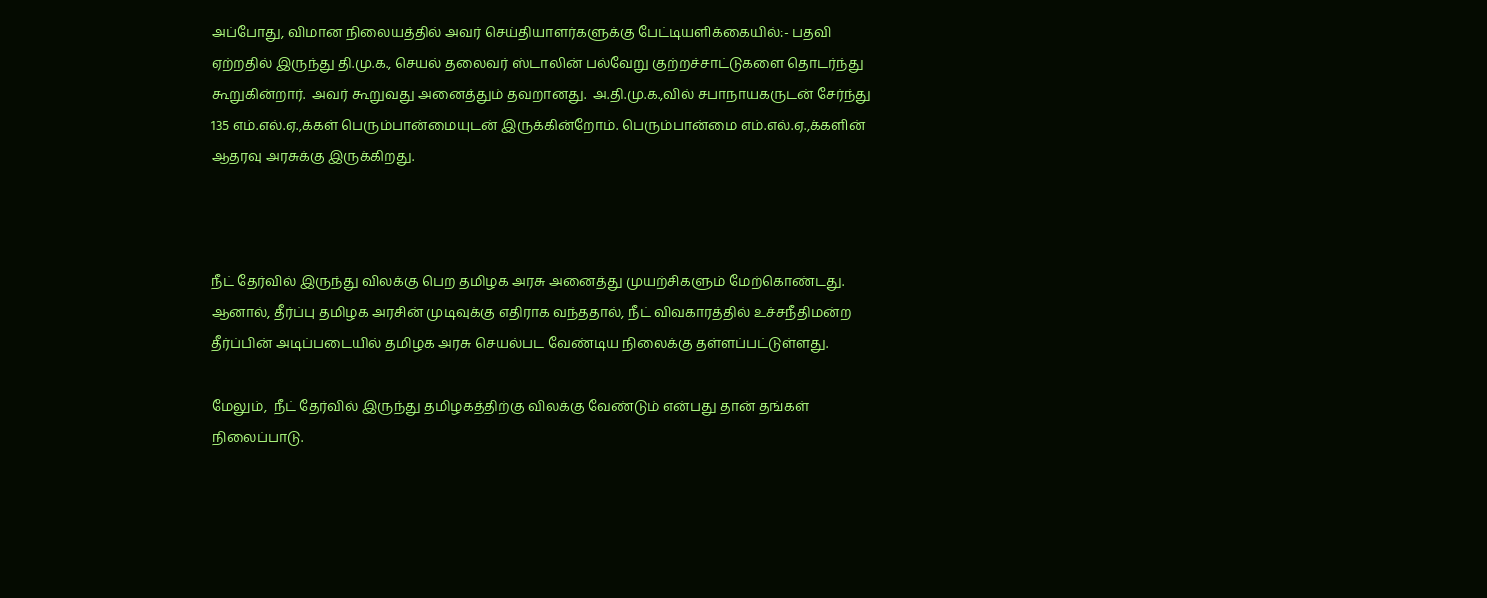அப்போது, விமான நிலையத்தில் அவர் செய்தியாளர்களுக்கு பேட்டியளிக்கையில்:- பதவி ஏற்றதில் இருந்து தி.மு.க., செயல் தலைவர் ஸ்டாலின் பல்வேறு குற்றச்சாட்டுகளை தொடர்ந்து கூறுகின்றார்.  அவர் கூறுவது அனைத்தும் தவறானது.  அ.தி.மு.க.,வில் சபாநாயகருடன் சேர்ந்து 135 எம்.எல்.ஏ.,க்கள் பெரும்பான்மையுடன் இருக்கின்றோம். பெரும்பான்மை எம்.எல்.ஏ.,க்களின் ஆதரவு அரசுக்கு இருக்கிறது.



நீட் தேர்வில் இருந்து விலக்கு பெற தமிழக அரசு அனைத்து முயற்சிகளும் மேற்கொண்டது. ஆனால், தீர்ப்பு தமிழக அரசின் முடிவுக்கு எதிராக வந்ததால், நீட் விவகாரத்தில் உச்சநீதிமன்ற தீர்ப்பின் அடிப்படையில் தமிழக அரசு செயல்பட வேண்டிய நிலைக்கு தள்ளப்பட்டுள்ளது.

மேலும்,  நீட் தேர்வில் இருந்து தமிழகத்திற்கு விலக்கு வேண்டும் என்பது தான் தங்கள் நிலைப்பாடு.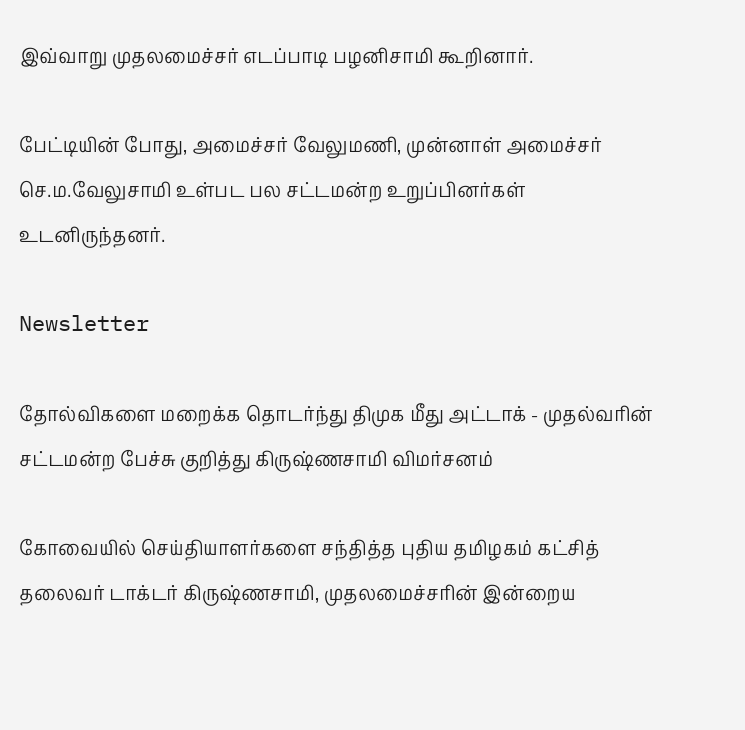இவ்வாறு முதலமைச்சர் எடப்பாடி பழனிசாமி கூறினார்.

பேட்டியின் போது, அமைச்சர் வேலுமணி, முன்னாள் அமைச்சர் செ.ம.வேலுசாமி உள்பட பல சட்டமன்ற உறுப்பினர்கள் உடனிருந்தனர்.

Newsletter

தோல்விகளை மறைக்க தொடர்ந்து திமுக மீது அட்டாக் - முதல்வரின் சட்டமன்ற பேச்சு குறித்து கிருஷ்ணசாமி விமர்சனம்

கோவையில் செய்தியாளர்களை சந்தித்த புதிய தமிழகம் கட்சித் தலைவர் டாக்டர் கிருஷ்ணசாமி, முதலமைச்சரின் இன்றைய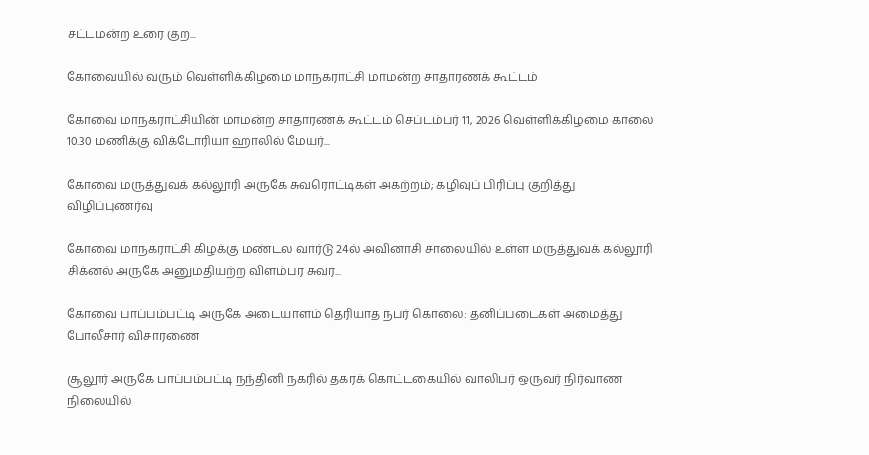சட்டமன்ற உரை குற...

கோவையில் வரும் வெள்ளிக்கிழமை மாநகராட்சி மாமன்ற சாதாரணக் கூட்டம்

கோவை மாநகராட்சியின் மாமன்ற சாதாரணக் கூட்டம் செப்டம்பர் 11, 2026 வெள்ளிக்கிழமை காலை 10.30 மணிக்கு விக்டோரியா ஹாலில் மேயர்...

கோவை மருத்துவக் கல்லூரி அருகே சுவரொட்டிகள் அகற்றம்; கழிவுப் பிரிப்பு குறித்து விழிப்புணர்வு

கோவை மாநகராட்சி கிழக்கு மண்டல வார்டு 24ல் அவினாசி சாலையில் உள்ள மருத்துவக் கல்லூரி சிக்னல் அருகே அனுமதியற்ற விளம்பர சுவர...

கோவை பாப்பம்பட்டி அருகே அடையாளம் தெரியாத நபர் கொலை: தனிப்படைகள் அமைத்து போலீசார் விசாரணை

சூலூர் அருகே பாப்பம்பட்டி நந்தினி நகரில் தகரக் கொட்டகையில் வாலிபர் ஒருவர் நிர்வாண நிலையில்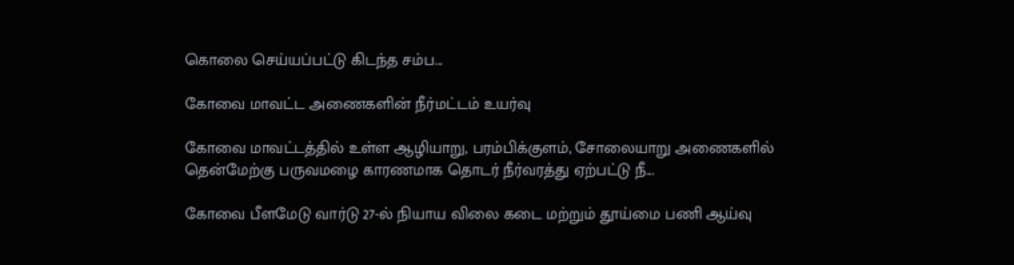கொலை செய்யப்பட்டு கிடந்த சம்ப...

கோவை மாவட்ட அணைகளின் நீர்மட்டம் உயர்வு

கோவை மாவட்டத்தில் உள்ள ஆழியாறு, பரம்பிக்குளம், சோலையாறு அணைகளில் தென்மேற்கு பருவமழை காரணமாக தொடர் நீர்வரத்து ஏற்பட்டு நீ...

கோவை பீளமேடு வார்டு 27-ல் நியாய விலை கடை மற்றும் தூய்மை பணி ஆய்வு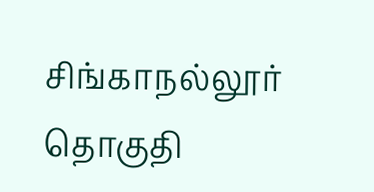சிங்காநல்லூர் தொகுதி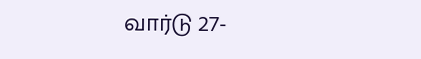வார்டு 27-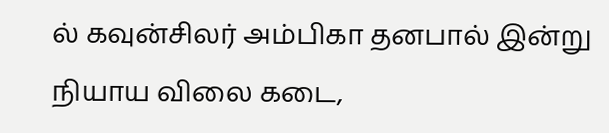ல் கவுன்சிலர் அம்பிகா தனபால் இன்று நியாய விலை கடை,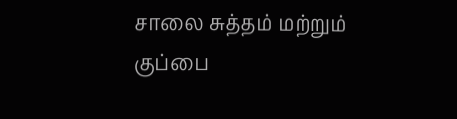சாலை சுத்தம் மற்றும் குப்பை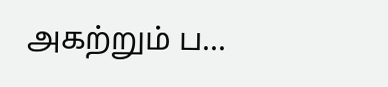அகற்றும் ப...